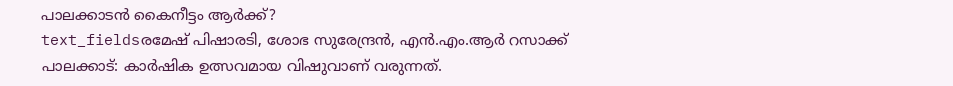പാലക്കാടൻ കൈനീട്ടം ആർക്ക്?
text_fieldsരമേഷ് പിഷാരടി, ശോഭ സുരേന്ദ്രൻ, എൻ.എം.ആർ റസാക്ക്
പാലക്കാട്: കാർഷിക ഉത്സവമായ വിഷുവാണ് വരുന്നത്.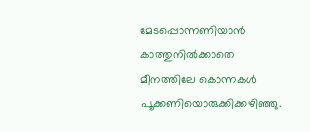മേടപ്പൊന്നണിയാൻ കാത്തുനിൽക്കാതെ മീനത്തിലേ കൊന്നകൾ പൂക്കണിയൊരുക്കിക്കഴിഞ്ഞു.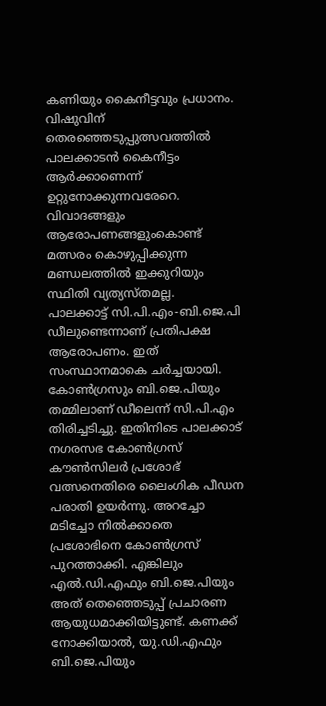കണിയും കൈനീട്ടവും പ്രധാനം. വിഷുവിന് തെരഞ്ഞെടുപ്പുത്സവത്തിൽ പാലക്കാടൻ കൈനീട്ടം ആർക്കാണെന്ന് ഉറ്റുനോക്കുന്നവരേറെ.
വിവാദങ്ങളും ആരോപണങ്ങളുംകൊണ്ട് മത്സരം കൊഴുപ്പിക്കുന്ന മണ്ഡലത്തിൽ ഇക്കുറിയും സ്ഥിതി വ്യത്യസ്തമല്ല.
പാലക്കാട്ട് സി.പി.എം-ബി.ജെ.പി ഡീലുണ്ടെന്നാണ് പ്രതിപക്ഷ ആരോപണം. ഇത് സംസ്ഥാനമാകെ ചർച്ചയായി. കോൺഗ്രസും ബി.ജെ.പിയും തമ്മിലാണ് ഡീലെന്ന് സി.പി.എം തിരിച്ചടിച്ചു. ഇതിനിടെ പാലക്കാട് നഗരസഭ കോൺഗ്രസ് കൗൺസിലർ പ്രശോഭ് വത്സനെതിരെ ലൈംഗിക പീഡന പരാതി ഉയർന്നു. അറച്ചോ മടിച്ചോ നിൽക്കാതെ പ്രശോഭിനെ കോൺഗ്രസ് പുറത്താക്കി. എങ്കിലും എൽ.ഡി.എഫും ബി.ജെ.പിയും അത് തെഞ്ഞെടുപ്പ് പ്രചാരണ ആയുധമാക്കിയിട്ടുണ്ട്. കണക്ക് നോക്കിയാൽ, യു.ഡി.എഫും ബി.ജെ.പിയും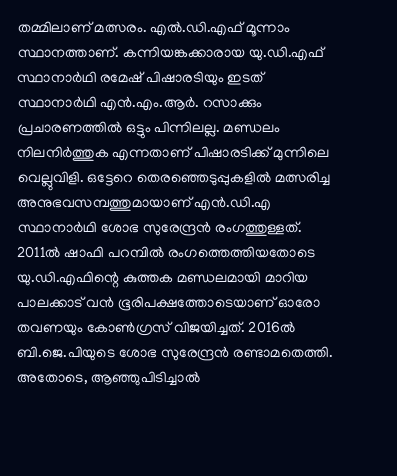തമ്മിലാണ് മത്സരം. എൽ.ഡി.എഫ് മൂന്നാം സ്ഥാനത്താണ്. കന്നിയങ്കക്കാരായ യു.ഡി.എഫ് സ്ഥാനാർഥി രമേഷ് പിഷാരടിയും ഇടത് സ്ഥാനാർഥി എൻ.എം.ആർ. റസാക്കും പ്രചാരണത്തിൽ ഒട്ടും പിന്നിലല്ല. മണ്ഡലം നിലനിർത്തുക എന്നതാണ് പിഷാരടിക്ക് മുന്നിലെ വെല്ലുവിളി. ഒട്ടേറെ തെരഞ്ഞെടുപ്പുകളിൽ മത്സരിച്ച അനുഭവസമ്പത്തുമായാണ് എൻ.ഡി.എ സ്ഥാനാർഥി ശോഭ സുരേന്ദ്രൻ രംഗത്തുള്ളത്.
2011ൽ ഷാഫി പറമ്പിൽ രംഗത്തെത്തിയതോടെ യു.ഡി.എഫിന്റെ കുത്തക മണ്ഡലമായി മാറിയ പാലക്കാട് വൻ ഭൂരിപക്ഷത്തോടെയാണ് ഓരോ തവണയും കോൺഗ്രസ് വിജയിച്ചത്. 2016ൽ ബി.ജെ.പിയുടെ ശോഭ സുരേന്ദ്രൻ രണ്ടാമതെത്തി. അതോടെ, ആഞ്ഞുപിടിച്ചാൽ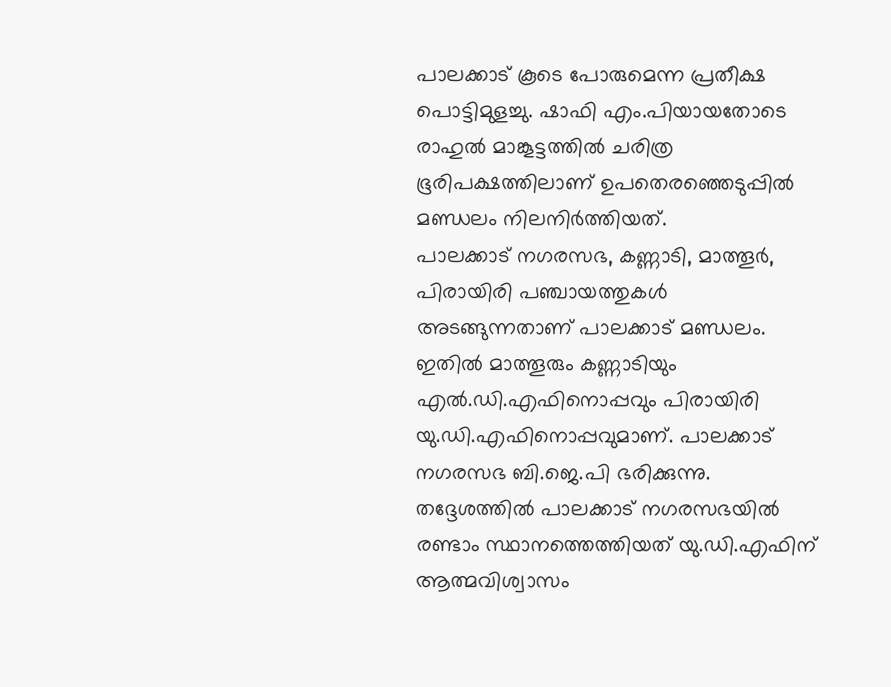പാലക്കാട് കൂടെ പോരുമെന്ന പ്രതീക്ഷ പൊട്ടിമുളച്ചു. ഷാഫി എം.പിയായതോടെ രാഹുൽ മാങ്കൂട്ടത്തിൽ ചരിത്ര ഭൂരിപക്ഷത്തിലാണ് ഉപതെരഞ്ഞെടുപ്പിൽ മണ്ഡലം നിലനിർത്തിയത്.
പാലക്കാട് നഗരസഭ, കണ്ണാടി, മാത്തൂർ, പിരായിരി പഞ്ചായത്തുകൾ അടങ്ങുന്നതാണ് പാലക്കാട് മണ്ഡലം. ഇതിൽ മാത്തൂരും കണ്ണാടിയും എൽ.ഡി.എഫിനൊപ്പവും പിരായിരി യു.ഡി.എഫിനൊപ്പവുമാണ്. പാലക്കാട് നഗരസഭ ബി.ജെ.പി ഭരിക്കുന്നു. തദ്ദേശത്തിൽ പാലക്കാട് നഗരസഭയിൽ രണ്ടാം സ്ഥാനത്തെത്തിയത് യു.ഡി.എഫിന് ആത്മവിശ്വാസം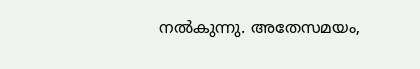നൽകുന്നു. അതേസമയം,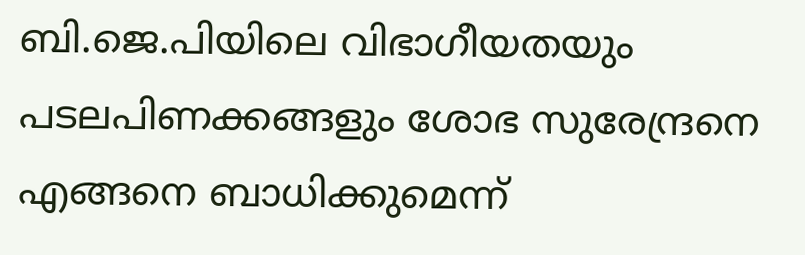ബി.ജെ.പിയിലെ വിഭാഗീയതയും പടലപിണക്കങ്ങളും ശോഭ സുരേന്ദ്രനെ എങ്ങനെ ബാധിക്കുമെന്ന്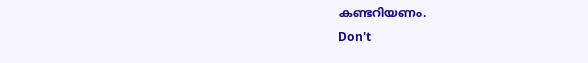കണ്ടറിയണം.
Don't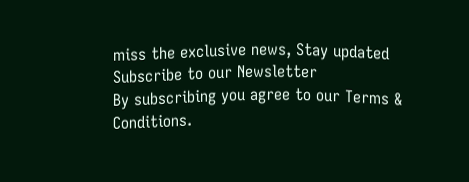miss the exclusive news, Stay updated
Subscribe to our Newsletter
By subscribing you agree to our Terms & Conditions.